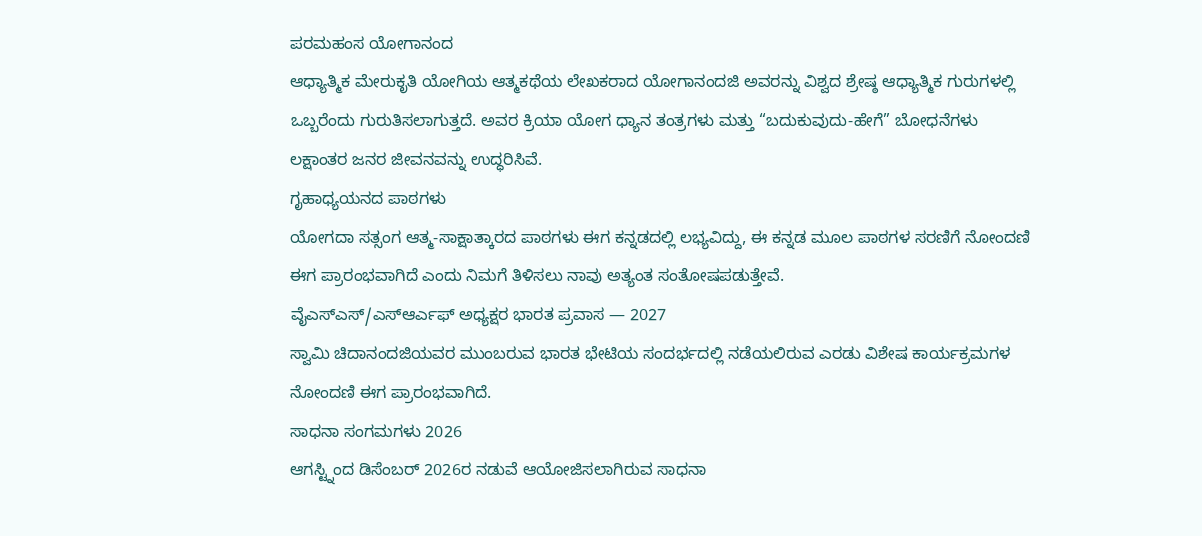ಪರಮಹಂಸ ಯೋಗಾನಂದ
ಆಧ್ಯಾತ್ಮಿಕ ಮೇರುಕೃತಿ ಯೋಗಿಯ ಆತ್ಮಕಥೆಯ ಲೇಖಕರಾದ ಯೋಗಾನಂದಜಿ ಅವರನ್ನು ವಿಶ್ವದ ಶ್ರೇಷ್ಠ ಆಧ್ಯಾತ್ಮಿಕ ಗುರುಗಳಲ್ಲಿ ಒಬ್ಬರೆಂದು ಗುರುತಿಸಲಾಗುತ್ತದೆ. ಅವರ ಕ್ರಿಯಾ ಯೋಗ ಧ್ಯಾನ ತಂತ್ರಗಳು ಮತ್ತು “ಬದುಕುವುದು-ಹೇಗೆ” ಬೋಧನೆಗಳು ಲಕ್ಷಾಂತರ ಜನರ ಜೀವನವನ್ನು ಉದ್ಧರಿಸಿವೆ.
ಗೃಹಾಧ್ಯಯನದ ಪಾಠಗಳು
ಯೋಗದಾ ಸತ್ಸಂಗ ಆತ್ಮ-ಸಾಕ್ಷಾತ್ಕಾರದ ಪಾಠಗಳು ಈಗ ಕನ್ನಡದಲ್ಲಿ ಲಭ್ಯವಿದ್ದು, ಈ ಕನ್ನಡ ಮೂಲ ಪಾಠಗಳ ಸರಣಿಗೆ ನೋಂದಣಿ ಈಗ ಪ್ರಾರಂಭವಾಗಿದೆ ಎಂದು ನಿಮಗೆ ತಿಳಿಸಲು ನಾವು ಅತ್ಯಂತ ಸಂತೋಷಪಡುತ್ತೇವೆ.
ವೈಎಸ್ಎಸ್/ಎಸ್ಆರ್ಎಫ್ ಅಧ್ಯಕ್ಷರ ಭಾರತ ಪ್ರವಾಸ — 2027
ಸ್ವಾಮಿ ಚಿದಾನಂದಜಿಯವರ ಮುಂಬರುವ ಭಾರತ ಭೇಟಿಯ ಸಂದರ್ಭದಲ್ಲಿ ನಡೆಯಲಿರುವ ಎರಡು ವಿಶೇಷ ಕಾರ್ಯಕ್ರಮಗಳ ನೋಂದಣಿ ಈಗ ಪ್ರಾರಂಭವಾಗಿದೆ.
ಸಾಧನಾ ಸಂಗಮಗಳು 2026
ಆಗಸ್ಟ್ನಿಂದ ಡಿಸೆಂಬರ್ 2026ರ ನಡುವೆ ಆಯೋಜಿಸಲಾಗಿರುವ ಸಾಧನಾ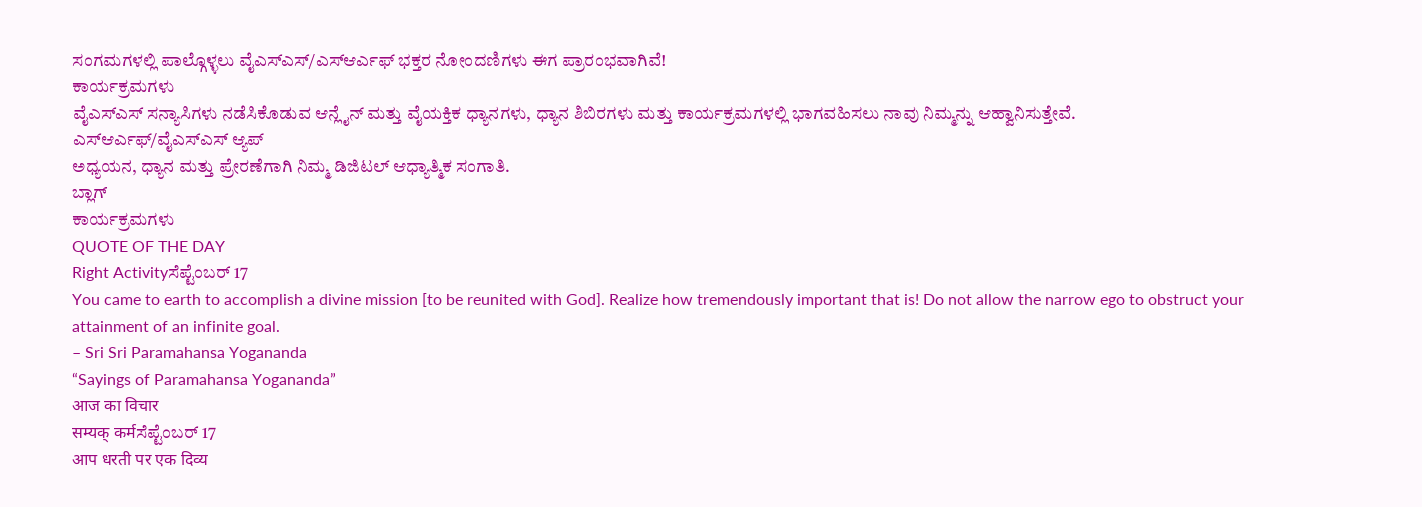ಸಂಗಮಗಳಲ್ಲಿ ಪಾಲ್ಗೊಳ್ಳಲು ವೈಎಸ್ಎಸ್/ಎಸ್ಆರ್ಎಫ್ ಭಕ್ತರ ನೋಂದಣಿಗಳು ಈಗ ಪ್ರಾರಂಭವಾಗಿವೆ!
ಕಾರ್ಯಕ್ರಮಗಳು
ವೈಎಸ್ಎಸ್ ಸನ್ಯಾಸಿಗಳು ನಡೆಸಿಕೊಡುವ ಆನ್ಲೈನ್ ಮತ್ತು ವೈಯಕ್ತಿಕ ಧ್ಯಾನಗಳು, ಧ್ಯಾನ ಶಿಬಿರಗಳು ಮತ್ತು ಕಾರ್ಯಕ್ರಮಗಳಲ್ಲಿ ಭಾಗವಹಿಸಲು ನಾವು ನಿಮ್ಮನ್ನು ಆಹ್ವಾನಿಸುತ್ತೇವೆ.
ಎಸ್ಆರ್ಎಫ್/ವೈಎಸ್ಎಸ್ ಆ್ಯಪ್
ಅಧ್ಯಯನ, ಧ್ಯಾನ ಮತ್ತು ಪ್ರೇರಣೆಗಾಗಿ ನಿಮ್ಮ ಡಿಜಿಟಲ್ ಆಧ್ಯಾತ್ಮಿಕ ಸಂಗಾತಿ.
ಬ್ಲಾಗ್
ಕಾರ್ಯಕ್ರಮಗಳು
QUOTE OF THE DAY
Right Activityಸೆಪ್ಟೆಂಬರ್ 17
You came to earth to accomplish a divine mission [to be reunited with God]. Realize how tremendously important that is! Do not allow the narrow ego to obstruct your attainment of an infinite goal.
– Sri Sri Paramahansa Yogananda
“Sayings of Paramahansa Yogananda”
आज का विचार
सम्यक् कर्मಸೆಪ್ಟೆಂಬರ್ 17
आप धरती पर एक दिव्य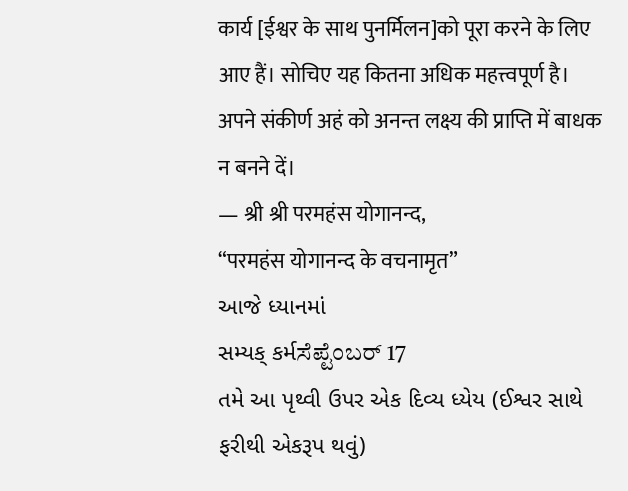कार्य [ईश्वर के साथ पुनर्मिलन]को पूरा करने के लिए आए हैं। सोचिए यह कितना अधिक महत्त्वपूर्ण है। अपने संकीर्ण अहं को अनन्त लक्ष्य की प्राप्ति में बाधक न बनने दें।
— श्री श्री परमहंस योगानन्द,
“परमहंस योगानन्द के वचनामृत”
આજે ધ્યાનમાં
સમ્યક્ કર્મಸೆಪ್ಟೆಂಬರ್ 17
તમે આ પૃથ્વી ઉપર એક દિવ્ય ધ્યેય (ઈશ્વર સાથે ફરીથી એકરૂપ થવું)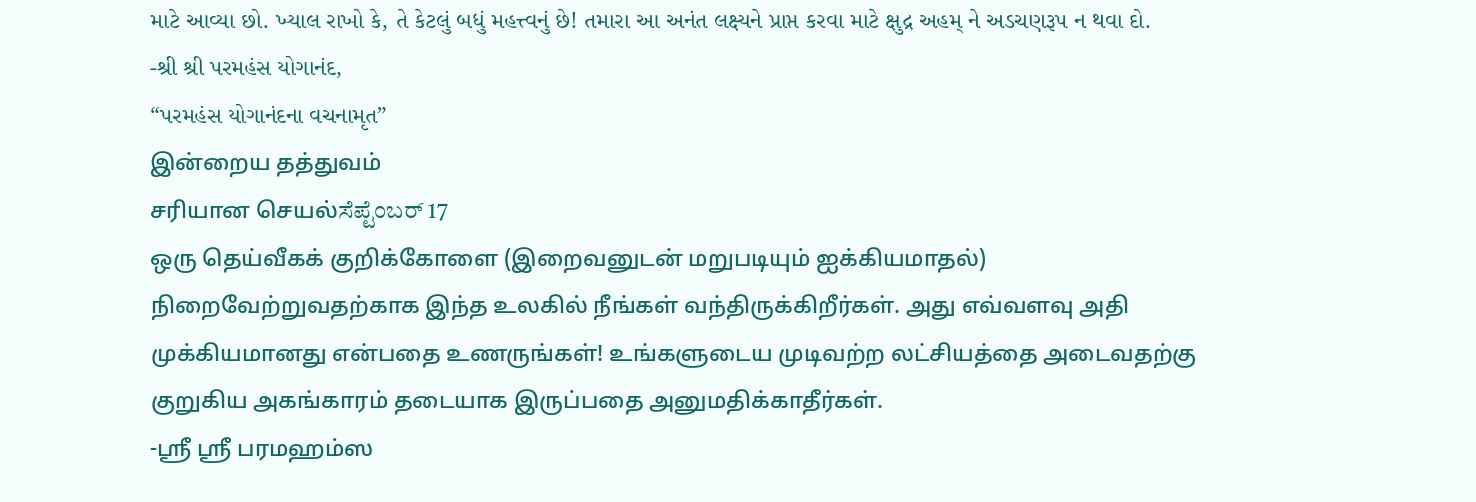માટે આવ્યા છો. ખ્યાલ રાખો કે, તે કેટલું બધું મહત્ત્વનું છે! તમારા આ અનંત લક્ષ્યને પ્રાપ્ત કરવા માટે ક્ષુદ્ર અહમ્ ને અડચણરૂપ ન થવા દો.
-શ્રી શ્રી પરમહંસ યોગાનંદ,
“પરમહંસ યોગાનંદના વચનામૃત”
இன்றைய தத்துவம்
சரியான செயல்ಸೆಪ್ಟೆಂಬರ್ 17
ஒரு தெய்வீகக் குறிக்கோளை (இறைவனுடன் மறுபடியும் ஐக்கியமாதல்) நிறைவேற்றுவதற்காக இந்த உலகில் நீங்கள் வந்திருக்கிறீர்கள். அது எவ்வளவு அதி முக்கியமானது என்பதை உணருங்கள்! உங்களுடைய முடிவற்ற லட்சியத்தை அடைவதற்கு குறுகிய அகங்காரம் தடையாக இருப்பதை அனுமதிக்காதீர்கள்.
-ஸ்ரீ ஸ்ரீ பரமஹம்ஸ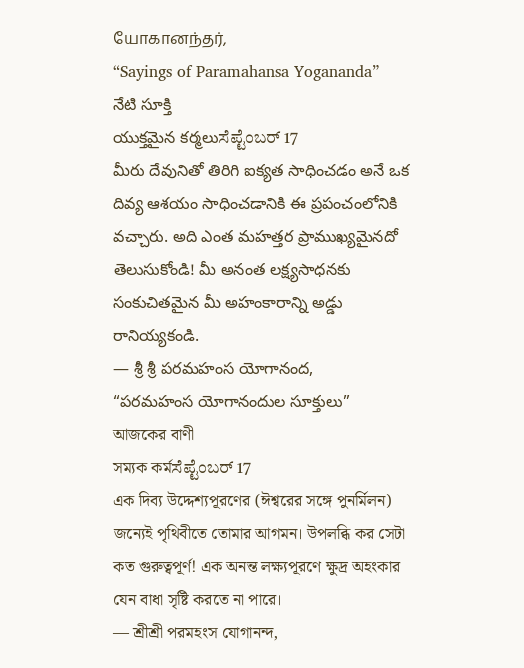யோகானந்தர்,
“Sayings of Paramahansa Yogananda”
నేటి సూక్తి
యుక్తమైన కర్మలుಸೆಪ್ಟೆಂಬರ್ 17
మీరు దేవునితో తిరిగి ఐక్యత సాధించడం అనే ఒక దివ్య ఆశయం సాధించడానికి ఈ ప్రపంచంలోనికి వచ్చారు. అది ఎంత మహత్తర ప్రాముఖ్యమైనదో తెలుసుకోండి! మీ అనంత లక్ష్యసాధనకు సంకుచితమైన మీ అహంకారాన్ని అడ్డు రానియ్యకండి.
— శ్రీ శ్రీ పరమహంస యోగానంద,
“పరమహంస యోగానందుల సూక్తులు”
আজকের বাণী
সম্যক কর্মಸೆಪ್ಟೆಂಬರ್ 17
এক দিব্য উদ্দেশ্যপূরণের (ঈশ্বরের সঙ্গে পুনর্মিলন) জন্যেই পৃথিবীতে তোমার আগমন। উপলব্ধি কর সেটা কত গুরুত্বপূর্ণ! এক অনন্ত লক্ষ্যপূরণে ক্ষুদ্র অহংকার যেন বাধা সৃষ্টি করতে না পারে।
— শ্রীশ্রী পরমহংস যোগানন্দ,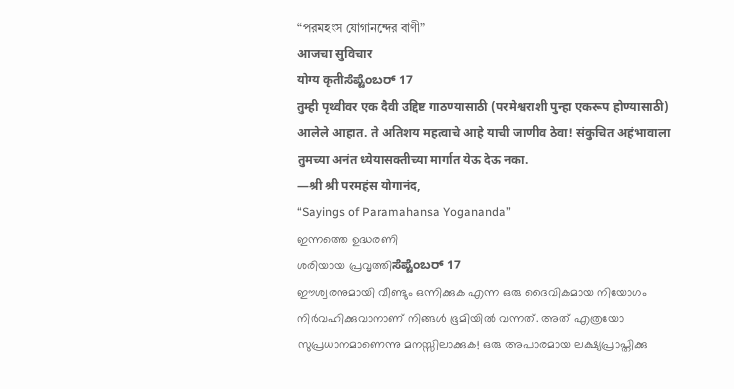“পরমহংস যোগানন্দের বাণী”
आजचा सुविचार
योग्य कृतीಸೆಪ್ಟೆಂಬರ್ 17
तुम्ही पृथ्वीवर एक दैवी उद्दिष्ट गाठण्यासाठी (परमेश्वराशी पुन्हा एकरूप होण्यासाठी) आलेले आहात. ते अतिशय महत्वाचे आहे याची जाणीव ठेवा! संकुचित अहंभावाला तुमच्या अनंत ध्येयासक्तीच्या मार्गात येऊ देऊ नका.
—श्री श्री परमहंस योगानंद,
“Sayings of Paramahansa Yogananda”
ഇന്നത്തെ ഉദ്ധരണി
ശരിയായ പ്രവൃത്തിಸೆಪ್ಟೆಂಬರ್ 17
ഈശ്വരനുമായി വീണ്ടും ഒന്നിക്കുക എന്ന ഒരു ദൈവികമായ നിയോഗം നിർവഹിക്കുവാനാണ് നിങ്ങൾ ഭൂമിയിൽ വന്നത്. അത് എത്രയോ സുപ്രധാനമാണെന്നു മനസ്സിലാക്കുക! ഒരു അപാരമായ ലക്ഷ്യപ്രാപ്തിക്കു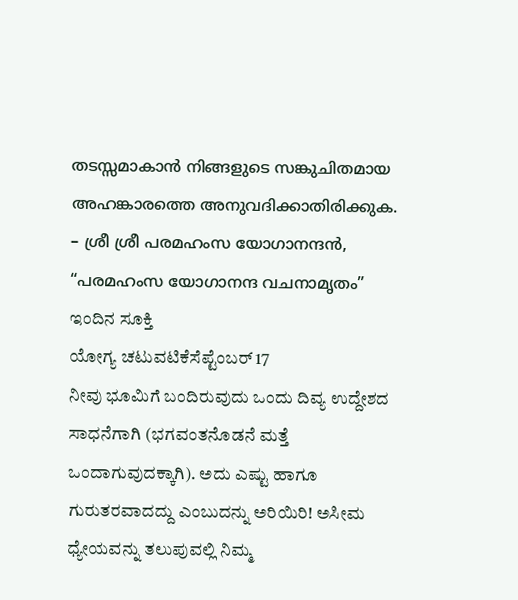തടസ്സമാകാൻ നിങ്ങളുടെ സങ്കുചിതമായ അഹങ്കാരത്തെ അനുവദിക്കാതിരിക്കുക.
– ശ്രീ ശ്രീ പരമഹംസ യോഗാനന്ദൻ,
“പരമഹംസ യോഗാനന്ദ വചനാമൃതം”
ಇಂದಿನ ಸೂಕ್ತಿ
ಯೋಗ್ಯ ಚಟುವಟಿಕೆಸೆಪ್ಟೆಂಬರ್ 17
ನೀವು ಭೂಮಿಗೆ ಬಂದಿರುವುದು ಒಂದು ದಿವ್ಯ ಉದ್ದೇಶದ ಸಾಧನೆಗಾಗಿ (ಭಗವಂತನೊಡನೆ ಮತ್ತೆ ಒಂದಾಗುವುದಕ್ಕಾಗಿ). ಅದು ಎಷ್ಟು ಹಾಗೂ ಗುರುತರವಾದದ್ದು ಎಂಬುದನ್ನು ಅರಿಯಿರಿ! ಅಸೀಮ ಧ್ಯೇಯವನ್ನು ತಲುಪುವಲ್ಲಿ ನಿಮ್ಮ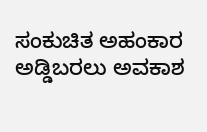ಸಂಕುಚಿತ ಅಹಂಕಾರ ಅಡ್ಡಿಬರಲು ಅವಕಾಶ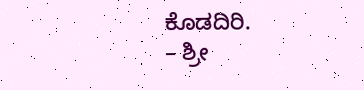ಕೊಡದಿರಿ.
– ಶ್ರೀ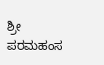ಶ್ರೀ ಪರಮಹಂಸ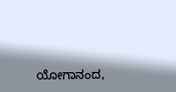ಯೋಗಾನಂದ,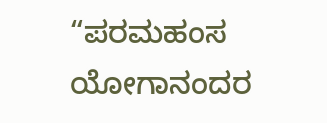“ಪರಮಹಂಸ ಯೋಗಾನಂದರ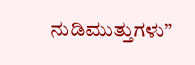ನುಡಿಮುತ್ತುಗಳು”